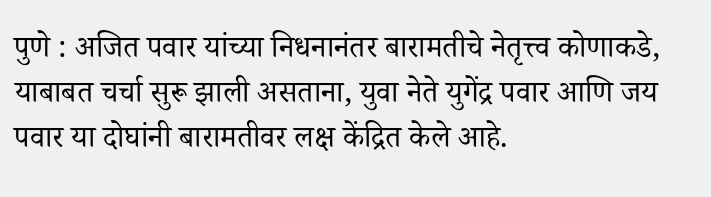पुणे : अजित पवार यांच्या निधनानंतर बारामतीचे नेतृत्त्व कोणाकडे, याबाबत चर्चा सुरू झाली असताना, युवा नेते युगेंद्र पवार आणि जय पवार या दोघांनी बारामतीवर लक्ष केंद्रित केले आहे.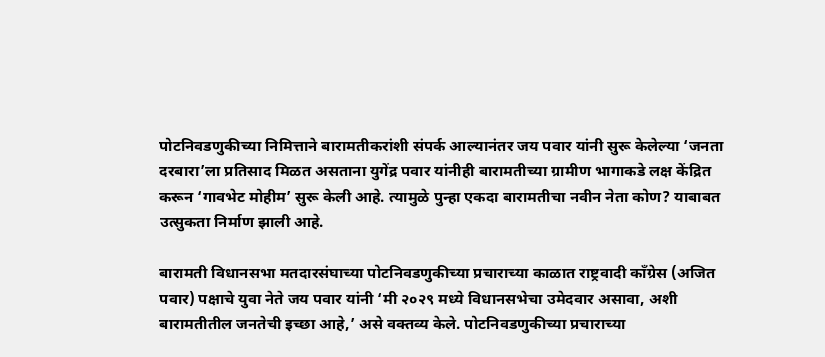पोटनिवडणुकीच्या निमित्ताने बारामतीकरांशी संपर्क आल्यानंतर जय पवार यांनी सुरू केलेल्या ‘जनता दरबारा’ला प्रतिसाद मिळत असताना युगेंद्र पवार यांनीही बारामतीच्या ग्रामीण भागाकडे लक्ष केंद्रित करून ‘गावभेट मोहीम’ सुरू केली आहे. त्यामुळे पुन्हा एकदा बारामतीचा नवीन नेता कोण? याबाबत उत्सुकता निर्माण झाली आहे.

बारामती विधानसभा मतदारसंघाच्या पोटनिवडणुकीच्या प्रचाराच्या काळात राष्ट्रवादी काँग्रेस (अजित पवार) पक्षाचे युवा नेते जय पवार यांनी ‘मी २०२९ मध्ये विधानसभेचा उमेदवार असावा, अशी बारामतीतील जनतेची इच्छा आहे,’ असे वक्तव्य केले. पोटनिवडणुकीच्या प्रचाराच्या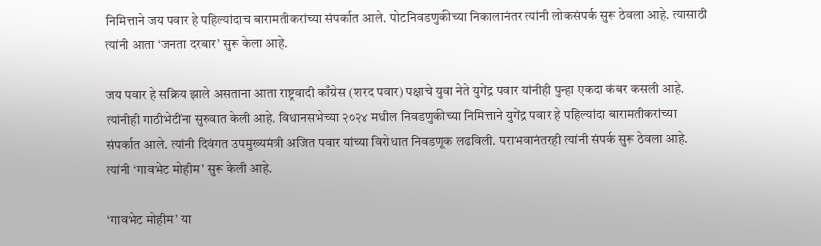निमित्ताने जय पवार हे पहिल्यांदाच बारामतीकरांच्या संपर्कात आले. पोटनिवडणुकीच्या निकालानंतर त्यांनी लोकसंपर्क सुरू ठेवला आहे. त्यासाठी त्यांनी आता ‘जनता दरबार’ सुरू केला आहे.

जय पवार हे सक्रिय झाले असताना आता राष्ट्रवादी काँग्रेस (शरद पवार) पक्षाचे युवा नेते युगेंद्र पवार यांनीही पुन्हा एकदा कंबर कसली आहे. त्यांनीही गाठीभेटींना सुरुवात केली आहे. विधानसभेच्या २०२४ मधील निवडणुकीच्या निमित्ताने युगेंद्र पवार हे पहिल्यांदा बारामतीकरांच्या संपर्कात आले. त्यांनी दिवंगत उपमुख्यमंत्री अजित पवार यांच्या विरोधात निवडणूक लढविली. पराभवानंतरही त्यांनी संपर्क सुरू ठेवला आहे. त्यांनी ‘गावभेट मोहीम’ सुरू केली आहे.

‘गावभेट मोहीम’ या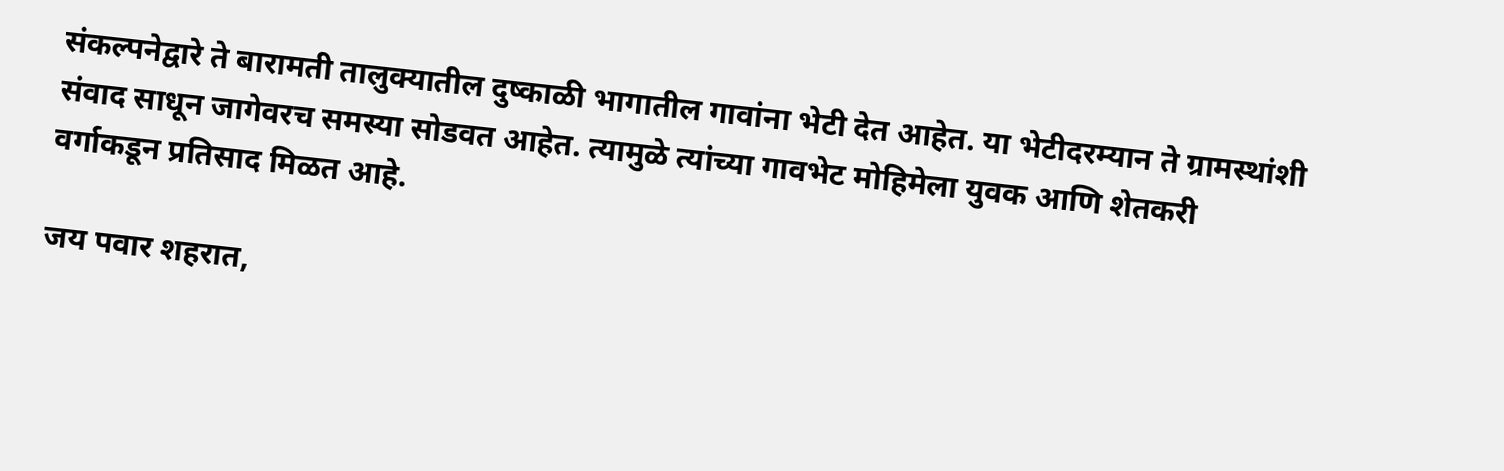संकल्पनेद्वारे ते बारामती तालुक्यातील दुष्काळी भागातील गावांना भेटी देत आहेत. या भेटीदरम्यान ते ग्रामस्थांशी संवाद साधून जागेवरच समस्या सोडवत आहेत. त्यामुळे त्यांच्या गावभेट मोहिमेला युवक आणि शेतकरी वर्गाकडून प्रतिसाद मिळत आहे.

जय पवार शहरात,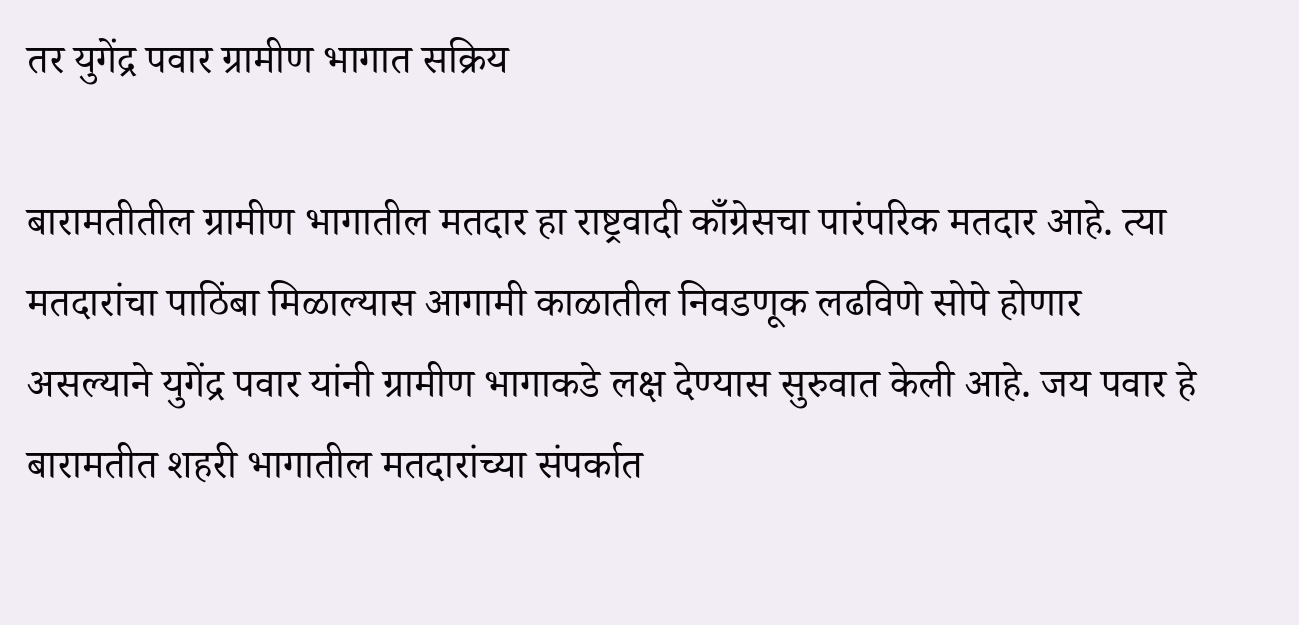तर युगेंद्र पवार ग्रामीण भागात सक्रिय

बारामतीतील ग्रामीण भागातील मतदार हा राष्ट्रवादी काँग्रेसचा पारंपरिक मतदार आहे. त्या मतदारांचा पाठिंबा मिळाल्यास आगामी काळातील निवडणूक लढविणे सोपे होणार असल्याने युगेंद्र पवार यांनी ग्रामीण भागाकडे लक्ष देण्यास सुरुवात केली आहे. जय पवार हे बारामतीत शहरी भागातील मतदारांच्या संपर्कात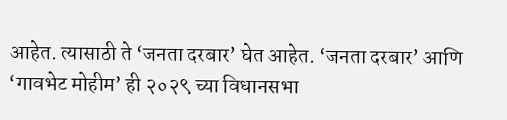आहेत. त्यासाठी ते ‘जनता दरबार’ घेत आहेत. ‘जनता दरबार’ आणि ‘गावभेट मोहीम’ ही २०२९ च्या विधानसभा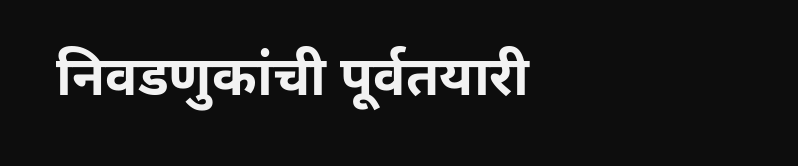निवडणुकांची पूर्वतयारी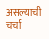असल्याची चर्चा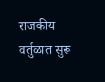राजकीय वर्तुळात सुरू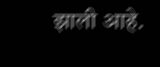झाली आहे.